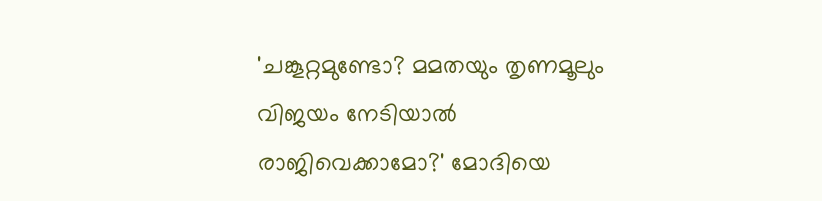'ചങ്കൂറ്റമുണ്ടോ? മമതയും തൃണമൂലും വിജയം നേടിയാൽ രാജിവെക്കാമോ?' മോദിയെ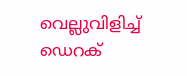വെല്ലുവിളിച്ച് ഡെറക്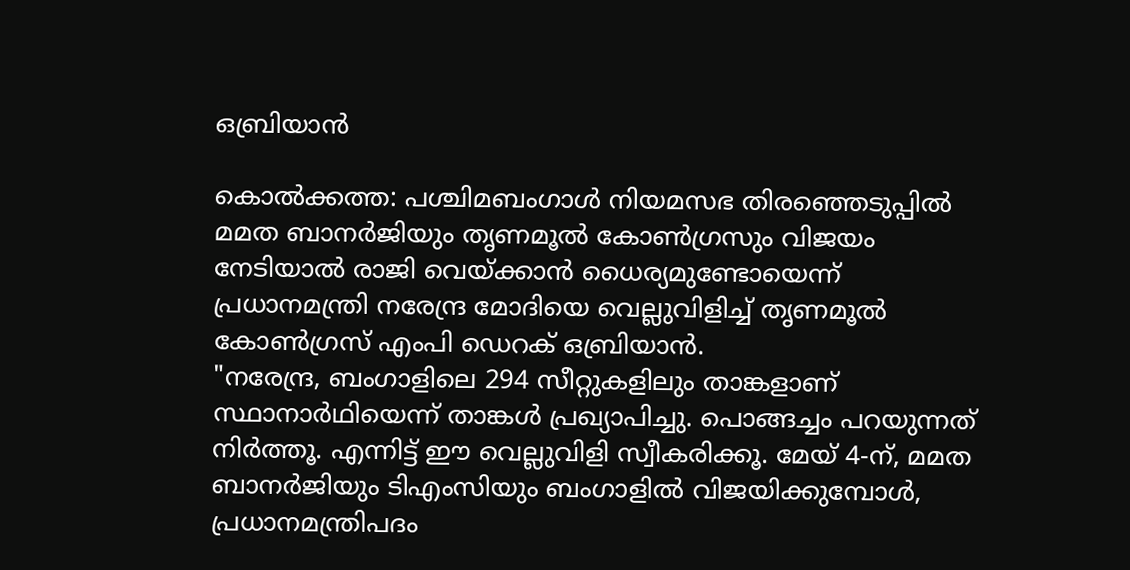ഒബ്രിയാൻ

കൊൽക്കത്ത: പശ്ചിമബംഗാൾ നിയമസഭ തിരഞ്ഞെടുപ്പിൽ മമത ബാനർജിയും തൃണമൂൽ കോൺഗ്രസും വിജയം നേടിയാൽ രാജി വെയ്ക്കാൻ ധൈര്യമുണ്ടോയെന്ന് പ്രധാനമന്ത്രി നരേന്ദ്ര മോദിയെ വെല്ലുവിളിച്ച് തൃണമൂൽ കോൺഗ്രസ് എംപി ഡെറക് ഒബ്രിയാൻ.
"നരേന്ദ്ര, ബംഗാളിലെ 294 സീറ്റുകളിലും താങ്കളാണ് സ്ഥാനാർഥിയെന്ന് താങ്കൾ പ്രഖ്യാപിച്ചു. പൊങ്ങച്ചം പറയുന്നത് നിർത്തൂ. എന്നിട്ട് ഈ വെല്ലുവിളി സ്വീകരിക്കൂ. മേയ് 4-ന്, മമത ബാനർജിയും ടിഎംസിയും ബംഗാളിൽ വിജയിക്കുമ്പോൾ, പ്രധാനമന്ത്രിപദം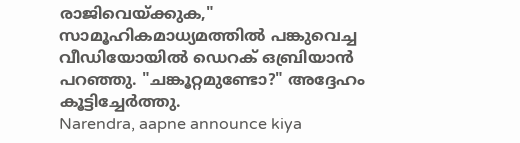രാജിവെയ്ക്കുക," സാമൂഹികമാധ്യമത്തിൽ പങ്കുവെച്ച വീഡിയോയിൽ ഡെറക് ഒബ്രിയാൻ പറഞ്ഞു. "ചങ്കൂറ്റമുണ്ടോ?" അദ്ദേഹം കൂട്ടിച്ചേർത്തു.
Narendra, aapne announce kiya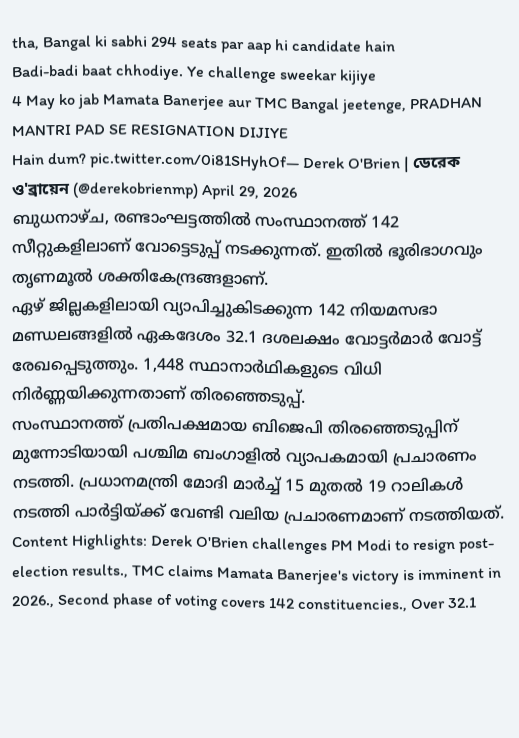tha, Bangal ki sabhi 294 seats par aap hi candidate hain
Badi-badi baat chhodiye. Ye challenge sweekar kijiye
4 May ko jab Mamata Banerjee aur TMC Bangal jeetenge, PRADHAN MANTRI PAD SE RESIGNATION DIJIYE
Hain dum? pic.twitter.com/0i81SHyhOf— Derek O'Brien | ডেরেক ও'ব্রায়েন (@derekobrienmp) April 29, 2026
ബുധനാഴ്ച, രണ്ടാംഘട്ടത്തിൽ സംസ്ഥാനത്ത് 142 സീറ്റുകളിലാണ് വോട്ടെടുപ്പ് നടക്കുന്നത്. ഇതിൽ ഭൂരിഭാഗവും തൃണമൂൽ ശക്തികേന്ദ്രങ്ങളാണ്.
ഏഴ് ജില്ലകളിലായി വ്യാപിച്ചുകിടക്കുന്ന 142 നിയമസഭാ മണ്ഡലങ്ങളിൽ ഏകദേശം 32.1 ദശലക്ഷം വോട്ടർമാർ വോട്ട് രേഖപ്പെടുത്തും. 1,448 സ്ഥാനാർഥികളുടെ വിധി നിർണ്ണയിക്കുന്നതാണ് തിരഞ്ഞെടുപ്പ്.
സംസ്ഥാനത്ത് പ്രതിപക്ഷമായ ബിജെപി തിരഞ്ഞെടുപ്പിന് മുന്നോടിയായി പശ്ചിമ ബംഗാളിൽ വ്യാപകമായി പ്രചാരണം നടത്തി. പ്രധാനമന്ത്രി മോദി മാർച്ച് 15 മുതൽ 19 റാലികൾ നടത്തി പാർട്ടിയ്ക്ക് വേണ്ടി വലിയ പ്രചാരണമാണ് നടത്തിയത്.
Content Highlights: Derek O'Brien challenges PM Modi to resign post-election results., TMC claims Mamata Banerjee's victory is imminent in 2026., Second phase of voting covers 142 constituencies., Over 32.1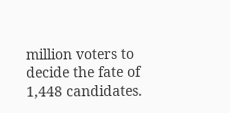million voters to decide the fate of 1,448 candidates.